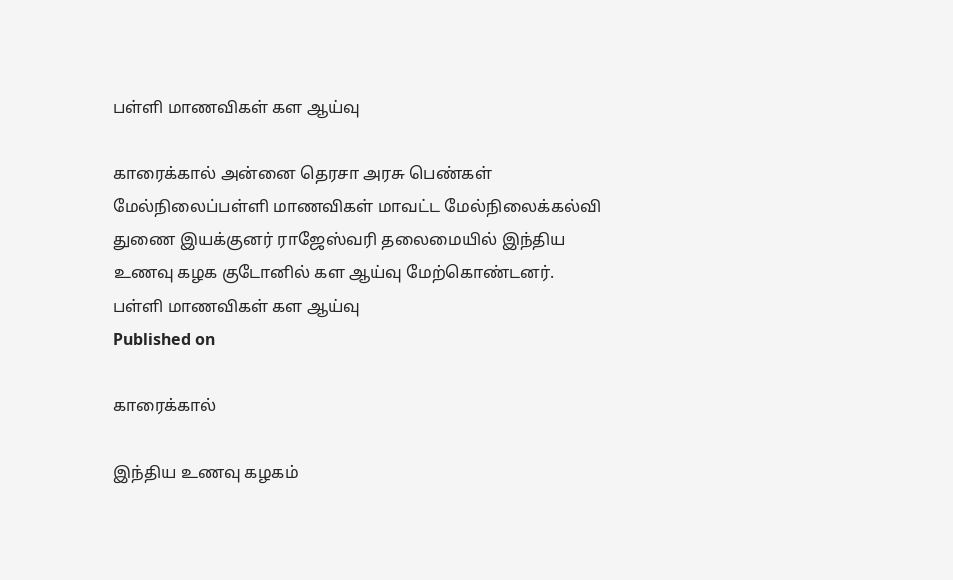பள்ளி மாணவிகள் கள ஆய்வு

காரைக்கால் அன்னை தெரசா அரசு பெண்கள் மேல்நிலைப்பள்ளி மாணவிகள் மாவட்ட மேல்நிலைக்கல்வி துணை இயக்குனர் ராஜேஸ்வரி தலைமையில் இந்திய உணவு கழக குடோனில் கள ஆய்வு மேற்கொண்டனர்.
பள்ளி மாணவிகள் கள ஆய்வு
Published on

காரைக்கால்

இந்திய உணவு கழகம்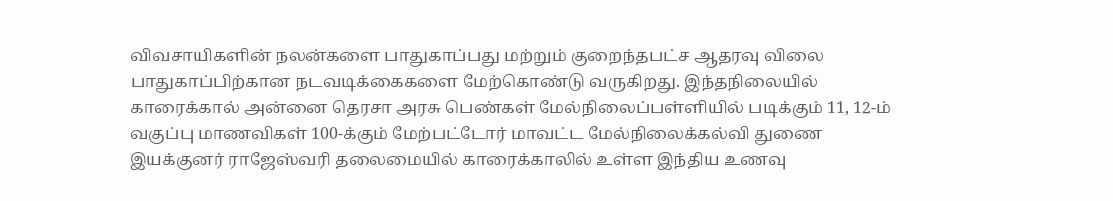விவசாயிகளின் நலன்களை பாதுகாப்பது மற்றும் குறைந்தபட்ச ஆதரவு விலை பாதுகாப்பிற்கான நடவடிக்கைகளை மேற்கொண்டு வருகிறது. இந்தநிலையில் காரைக்கால் அன்னை தெரசா அரசு பெண்கள் மேல்நிலைப்பள்ளியில் படிக்கும் 11, 12-ம் வகுப்பு மாணவிகள் 100-க்கும் மேற்பட்டோர் மாவட்ட மேல்நிலைக்கல்வி துணை இயக்குனர் ராஜேஸ்வரி தலைமையில் காரைக்காலில் உள்ள இந்திய உணவு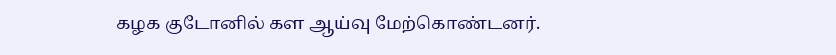கழக குடோனில் கள ஆய்வு மேற்கொண்டனர்.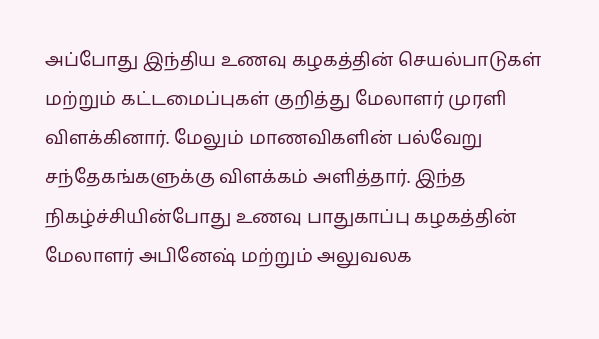அப்போது இந்திய உணவு கழகத்தின் செயல்பாடுகள் மற்றும் கட்டமைப்புகள் குறித்து மேலாளர் முரளி விளக்கினார். மேலும் மாணவிகளின் பல்வேறு சந்தேகங்களுக்கு விளக்கம் அளித்தார். இந்த நிகழ்ச்சியின்போது உணவு பாதுகாப்பு கழகத்தின் மேலாளர் அபினேஷ் மற்றும் அலுவலக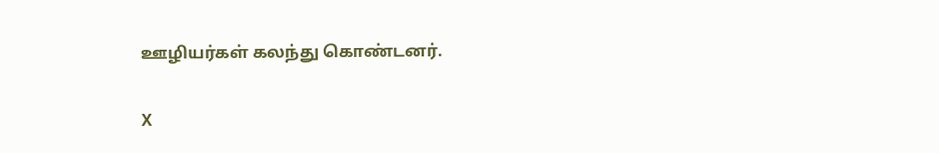ஊழியர்கள் கலந்து கொண்டனர்.

X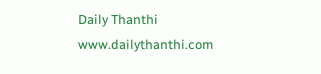Daily Thanthi
www.dailythanthi.com